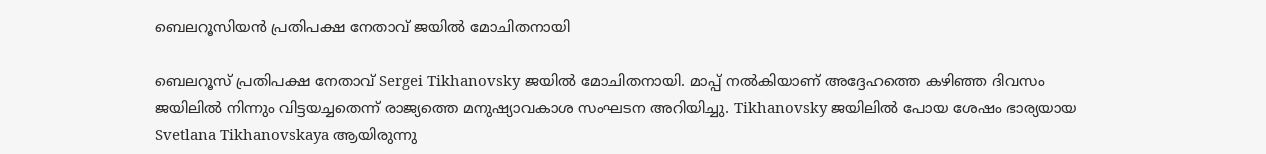ബെലറൂസിയൻ പ്രതിപക്ഷ നേതാവ് ജയിൽ മോചിതനായി

ബെലറൂസ് പ്രതിപക്ഷ നേതാവ് Sergei Tikhanovsky ജയില്‍ മോചിതനായി. മാപ്പ് നല്‍കിയാണ് അദ്ദേഹത്തെ കഴിഞ്ഞ ദിവസം ജയിലില്‍ നിന്നും വിട്ടയച്ചതെന്ന് രാജ്യത്തെ മനുഷ്യാവകാശ സംഘടന അറിയിച്ചു. Tikhanovsky ജയിലില്‍ പോയ ശേഷം ഭാര്യയായ Svetlana Tikhanovskaya ആയിരുന്നു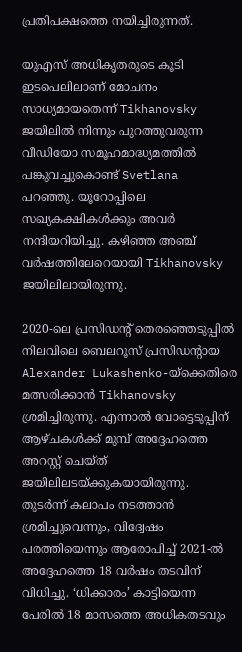പ്രതിപക്ഷത്തെ നയിച്ചിരുന്നത്.

യുഎസ് അധികൃതരുടെ കൂടി ഇടപെലിലാണ് മോചനം സാധ്യമായതെന്ന് Tikhanovsky ജയിലില്‍ നിന്നും പുറത്തുവരുന്ന വീഡിയോ സമൂഹമാദ്ധ്യമത്തില്‍ പങ്കുവച്ചുകൊണ്ട് Svetlana പറഞ്ഞു. യൂറോപ്പിലെ സഖ്യകക്ഷികള്‍ക്കും അവര്‍ നന്ദിയറിയിച്ചു. കഴിഞ്ഞ അഞ്ച് വര്‍ഷത്തിലേറെയായി Tikhanovsky ജയിലിലായിരുന്നു.

2020-ലെ പ്രസിഡന്റ് തെരഞ്ഞെടുപ്പില്‍ നിലവിലെ ബെലറൂസ് പ്രസിഡന്റായ Alexander Lukashenko-യ്‌ക്കെതിരെ മത്സരിക്കാന്‍ Tikhanovsky ശ്രമിച്ചിരുന്നു. എന്നാല്‍ വോട്ടെടുപ്പിന് ആഴ്ചകള്‍ക്ക് മുമ്പ് അദ്ദേഹത്തെ അറസ്റ്റ് ചെയ്ത് ജയിലിലടയ്ക്കുകയായിരുന്നു. തുടര്‍ന്ന് കലാപം നടത്താന്‍ ശ്രമിച്ചുവെന്നും, വിദ്വേഷം പരത്തിയെന്നും ആരോപിച്ച് 2021-ല്‍ അദ്ദേഹത്തെ 18 വര്‍ഷം തടവിന് വിധിച്ചു. ‘ധിക്കാരം’ കാട്ടിയെന്ന പേരില്‍ 18 മാസത്തെ അധികതടവും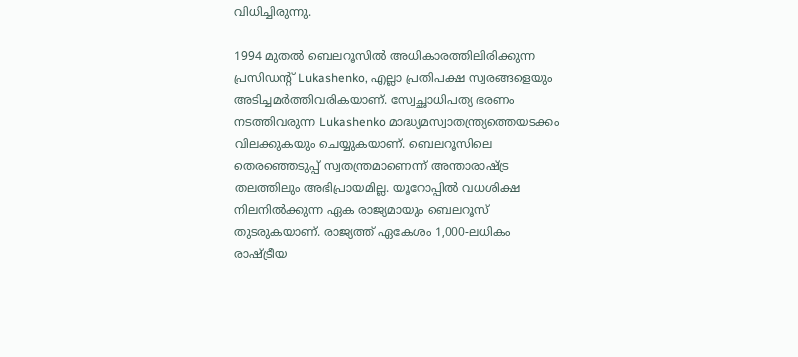വിധിച്ചിരുന്നു.

1994 മുതല്‍ ബെലറൂസില്‍ അധികാരത്തിലിരിക്കുന്ന പ്രസിഡന്റ് Lukashenko, എല്ലാ പ്രതിപക്ഷ സ്വരങ്ങളെയും അടിച്ചമര്‍ത്തിവരികയാണ്. സ്വേച്ഛാധിപത്യ ഭരണം നടത്തിവരുന്ന Lukashenko മാദ്ധ്യമസ്വാതന്ത്ര്യത്തെയടക്കം വിലക്കുകയും ചെയ്യുകയാണ്. ബെലറൂസിലെ തെരഞ്ഞെടുപ്പ് സ്വതന്ത്രമാണെന്ന് അന്താരാഷ്ട്ര തലത്തിലും അഭിപ്രായമില്ല. യൂറോപ്പില്‍ വധശിക്ഷ നിലനില്‍ക്കുന്ന ഏക രാജ്യമായും ബെലറൂസ് തുടരുകയാണ്. രാജ്യത്ത് ഏകേശം 1,000-ലധികം രാഷ്ട്രീയ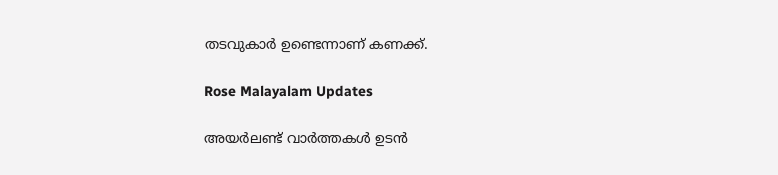തടവുകാര്‍ ഉണ്ടെന്നാണ് കണക്ക്.

Rose Malayalam Updates

അയർലണ്ട് വാർത്തകൾ ഉടൻ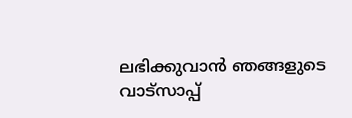ലഭിക്കുവാൻ ഞങ്ങളുടെ വാട്സാപ്പ്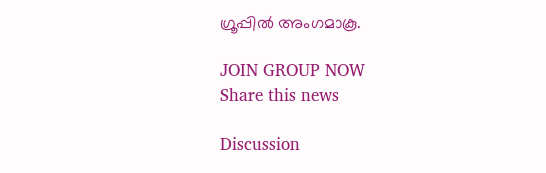ഗ്രൂപ്പിൽ അംഗമാകൂ.

JOIN GROUP NOW
Share this news

Discussion